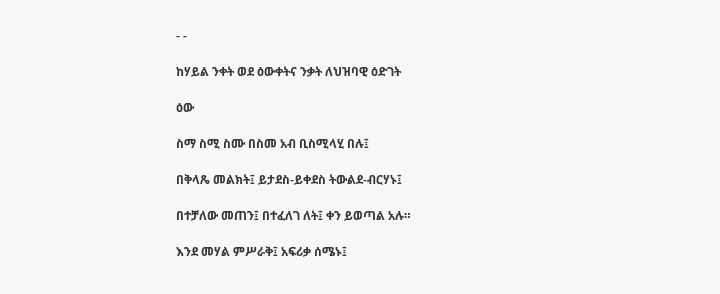- -

ከሃይል ንቀት ወደ ዕውቀትና ንቃት ለህዝባዊ ዕድገት

ዕው

ስማ ስሚ ስሙ በስመ አብ ቢስሚላሂ በሉ፤

በቅላጼ መልክት፤ ይታደስ-ይቀደስ ትውልደ-ብርሃኑ፤

በተቻለው መጠን፤ በተፈለገ ለት፤ ቀን ይወጣል አሉ።

እንደ መሃል ምሥራቅ፤ አፍሪቃ ሰሜኑ፤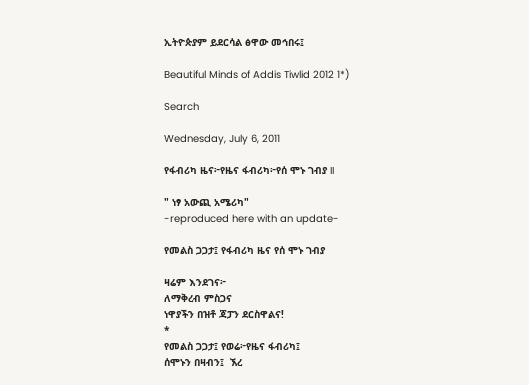ኢትዮጵያም ይደርሳል ፅዋው መኅበሩ፤

Beautiful Minds of Addis Tiwlid 2012 1*)

Search

Wednesday, July 6, 2011

የፋብሪካ ዜና፦የዜና ፋብሪካ፦የሰ ሞኑ ገብያ II

" ነፃ አውጪ አሜሪካ"
-reproduced here with an update-

የመልስ ጋጋታ፤ የፋብሪካ ዜና የሰ ሞኑ ገብያ

ዛሬም እንደገና፦
ለማቅረብ ምስጋና
ነዋያችን በዝቶ ጃፓን ደርስዋልና!
*
የመልስ ጋጋታ፤ የወሬ፦የዜና ፋብሪካ፤
ሰሞኑን በዛብን፤  ኧረ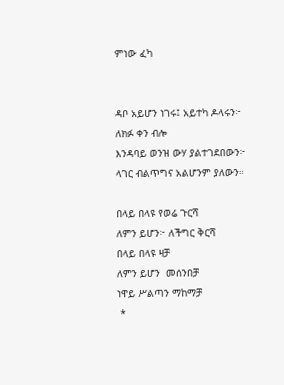ምነው ፈካ


ዳቦ አይሆን ነገሩ፤ አይተካ ዶላሩን፦
ለክፉ ቀን ብሎ
እንዳባይ ወንዝ ውሃ ያልተገደበውን፦
ላገር ብልጥግና አልሆንም ያለውን።

በላይ በላዩ የወሬ ጉርሻ
ለምን ይሆን፦ ለችግር ቅርሻ
በላይ በላዩ ዛቻ
ለምን ይሆን  መሰንበቻ
ነዋይ ሥልጣን ማከማቻ
 *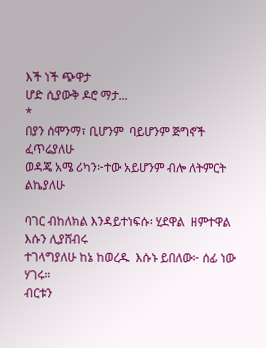እች ነች ጭዋታ
ሆድ ሲያውቅ ዶሮ ማታ...
*
በያን ሰሞንማ፣ ቢሆንም  ባይሆንም ጅግኖች ፈጥሬያለሁ
ወዳጄ አሜ ሪካን፦ተው አይሆንም ብሎ ለትምርት  ልኬያለሁ

ባገር ብከለክል እንዳይተነፍሱ፡ ሂደዋል  ዘምተዋል እሱን ሊያሸብሩ
ተገላግያለሁ ከኔ ከወረዱ  እሱኑ ይበለው፦ ሰፊ ነው ሃገሩ።
ብርቱን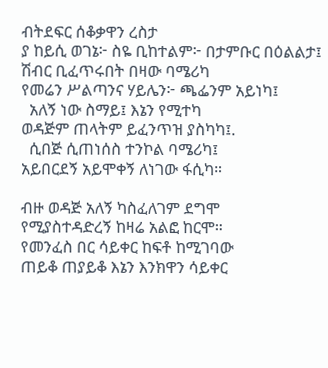ብትደፍር ሰቆቃዋን ረስታ
ያ ከይሲ ወገኔ፦ ስዬ ቢከተልም፦ በታምቡር በዕልልታ፤
ሽብር ቢፈጥሩበት በዛው ባሜሪካ
የመሬን ሥልጣንና ሃይሌን፦ ጫፌንም አይነካ፤
  አለኝ ነው ስማይ፤ እኔን የሚተካ
ወዳጅም ጠላትም ይፈንጥዝ ያስካካ፤.
  ሲበጅ ሲጠነሰስ ተንኮል ባሜሪካ፤
አይበርደኝ አይሞቀኝ ለነገው ፋሲካ።

ብዙ ወዳጅ አለኝ ካስፈለገም ደግሞ
የሚያስተዳድረኝ ከዛሬ አልፎ ከርሞ።
የመንፈስ በር ሳይቀር ከፍቶ ከሚገባው
ጠይቆ ጠያይቆ እኔን እንክዋን ሳይቀር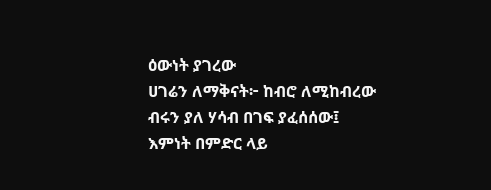ዕውነት ያገረው
ሀገሬን ለማቅናት፦ ከብሮ ለሚከብረው
ብሩን ያለ ሃሳብ በገፍ ያፈሰሰው፤
እምነት በምድር ላይ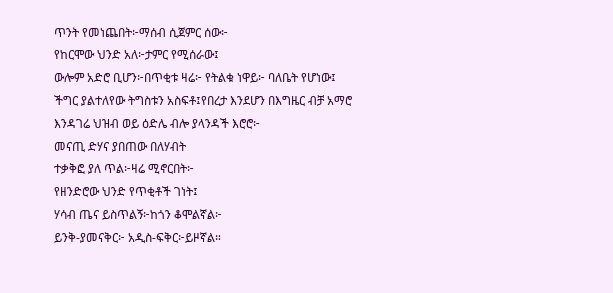ጥንት የመነጨበት፦ማሰብ ሲጀምር ሰው፦
የከርሞው ህንድ አለ፦ታምር የሚሰራው፤
ውሎም አድሮ ቢሆን፦በጥቂቱ ዛሬ፦ የትልቁ ነዋይ፦ ባለቤት የሆነው፤
ችግር ያልተለየው ትግስቱን አስፍቶ፤የበረታ እንደሆን በእግዜር ብቻ አማሮ
እንዳገሬ ህዝብ ወይ ዕድሌ ብሎ ያላንዳች እሮሮ፦
መናጢ ድሃና ያበጠው በለሃብት
ተቃቅፎ ያለ ጥል፦ዛሬ ሚኖርበት፦
የዘንድሮው ህንድ የጥቂቶች ገነት፤
ሃሳብ ጤና ይስጥልኝ፦ከጎን ቆሞልኛል፦
ይንቅ-ያመናቅር፦ አዲስ-ፍቅር፦ይዞኛል።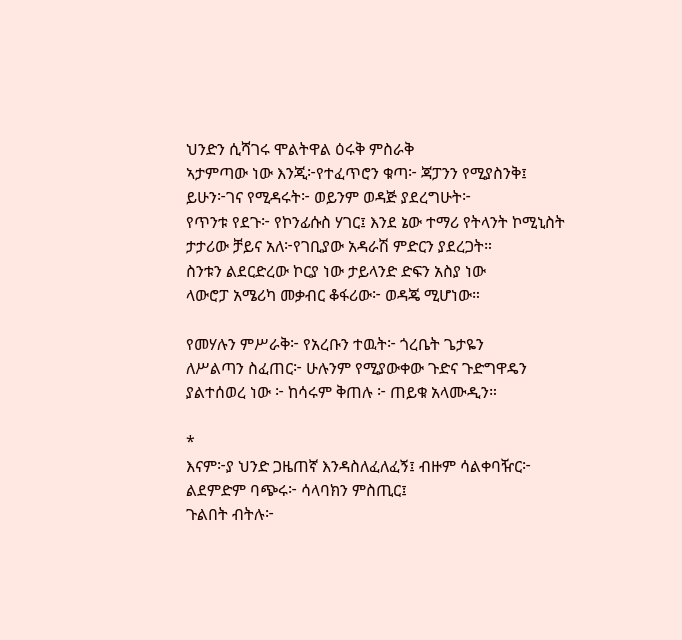ህንድን ሲሻገሩ ሞልትዋል ዕሩቅ ምስራቅ
ኣታምጣው ነው እንጂ፦የተፈጥሮን ቁጣ፦ ጃፓንን የሚያስንቅ፤
ይሁን፦ገና የሚዳሩት፦ ወይንም ወዳጅ ያደረግሁት፦
የጥንቱ የደጉ፦ የኮንፊሱስ ሃገር፤ እንደ ኔው ተማሪ የትላንት ኮሚኒስት
ታታሪው ቻይና አለ፦የገቢያው አዳራሽ ምድርን ያደረጋት።
ስንቱን ልደርድረው ኮርያ ነው ታይላንድ ድፍን አስያ ነው
ላውሮፓ አሜሪካ መቃብር ቆፋሪው፦ ወዳጄ ሚሆነው።

የመሃሉን ምሥራቅ፦ የአረቡን ተዉት፦ ጎረቤት ጌታዬን
ለሥልጣን ስፈጠር፦ ሁሉንም የሚያውቀው ጉድና ጉድግዋዴን
ያልተሰወረ ነው ፦ ከሳሩም ቅጠሉ ፦ ጠይቁ አላሙዲን።

*
እናም፦ያ ህንድ ጋዜጠኛ እንዳስለፈለፈኝ፤ ብዙም ሳልቀባዥር፦
ልደምድም ባጭሩ፦ ሳላባክን ምስጢር፤
ጉልበት ብትሉ፦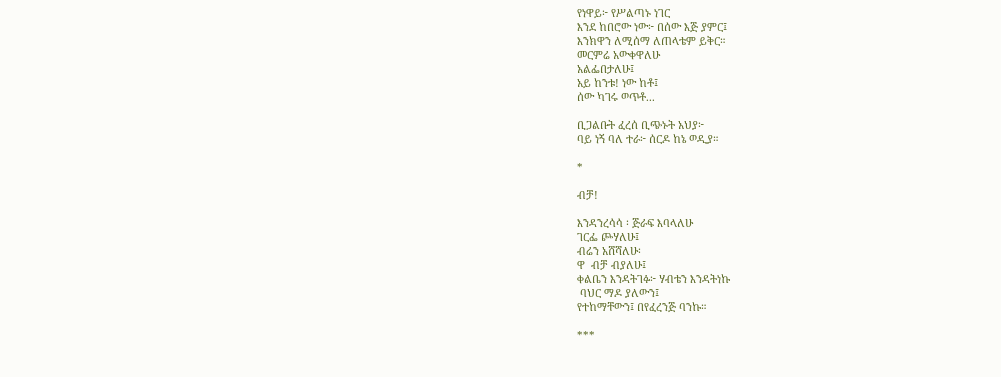የነዋይ፦ የሥልጣኑ ነገር
እንደ ከበሮው ነው፦ በሰው እጅ ያምር፤
እንክዋን ለሚሰማ ለጠላቴም ይቅር።
መርምሬ አውቀዋለሁ
አልፌበታለሁ፤
አይ ከንቱ! ነው ከቶ፤
ሰው ካገሩ ወጥቶ...

ቢጋልቡት ፈረሰ ቢጭኑት አህያ፦
ባይ ነኝ ባለ ተራ፦ ሰርዶ ከኔ ወዲያ።

*

ብቻ!

እንዳንረሳሳ ፡ ጅራፍ እባላለሁ
ገርፌ ጮሃለሁ፤
ብሬን አሸሻለሁ፡
ዋ  ብቻ ብያለሁ፤
ቀልቤን እንዳትገፉ፦ ሃብቴን እንዳትነኩ
 ባህር ማዶ ያለውን፤
የተከማቸውን፤ በየፈረንጅ ባንኩ።

***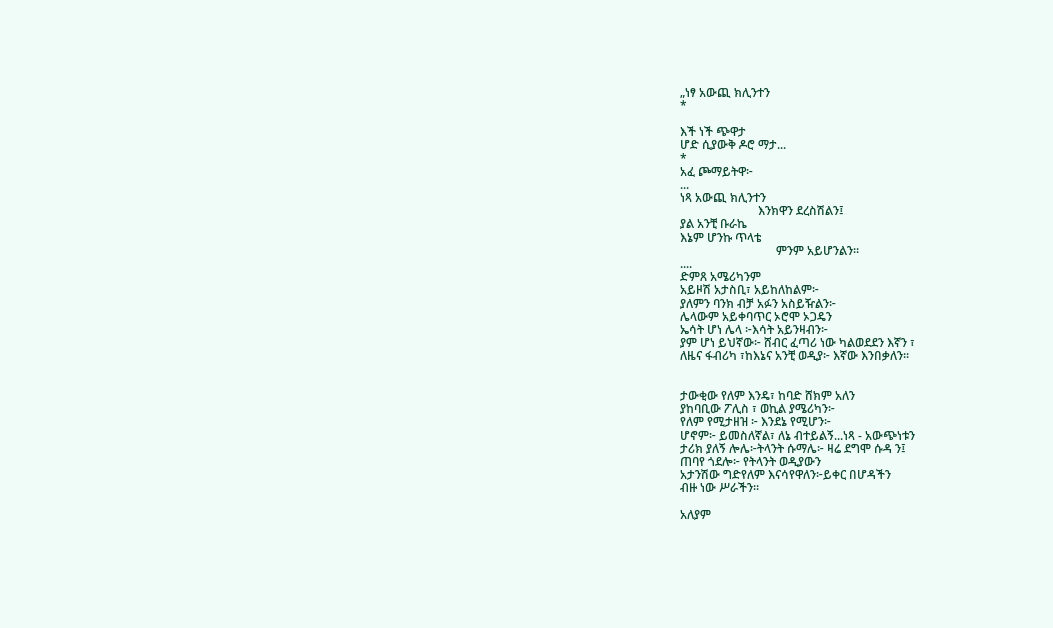„ነፃ አውጪ ክሊንተን
*

እች ነች ጭዋታ
ሆድ ሲያውቅ ዶሮ ማታ...
*
አፈ ጮማይትዋ፦
...
ነጻ አውጪ ክሊንተን
                          እንክዋን ደረስሽልን፤
ያል አንቺ ቡራኬ
እኔም ሆንኩ ጥላቴ
                                ምንም አይሆንልን።
....
ድምጸ አሜሪካንም
አይዞሽ አታስቢ፣ አይከለከልም፦
ያለምን ባንክ ብቻ አፉን አስይዥልን፦
ሌላውም አይቀባጥር ኦሮሞ ኦጋዴን
ኤሳት ሆነ ሌላ ፦እሳት አይንዛብን፦
ያም ሆነ ይህኛው፦ ሸብር ፈጣሪ ነው ካልወደደን እኛን ፣
ለዜና ፋብሪካ ፣ከእኔና አንቺ ወዲያ፦ እኛው እንበቃለን።


ታውቂው የለም እንዴ፣ ከባድ ሸክም አለን
ያከባቢው ፖሊስ ፣ ወኪል ያሜሪካን፦
የለም የሚታዘዝ ፦ እንደኔ የሚሆን፦
ሆኖም፦ ይመስለኛል፣ ለኔ ብተይልኝ...ነጻ - አውጭነቱን
ታሪክ ያለኝ ሎሌ፦ትላንት ሱማሌ፦ ዛሬ ደግሞ ሱዳ ን፤
ጠባየ ጎደሎ፦ የትላንት ወዲያውን
አታንሽው ግድየለም እናሳየዋለን፦ይቀር በሆዳችን
ብዙ ነው ሥራችን።

አለያም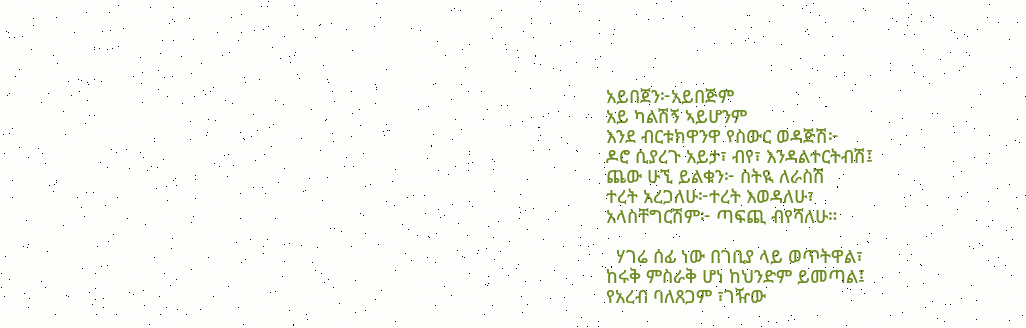አይበጀን፦አይበጅም
አይ ካልሽኝ ኣይሆንም
እንደ ብርቱክዋንዋ የስውር ወዳጅሽ፦
ዶሮ ሲያረጉ አይታ፣ ብየ፣ እንዳልተርትብሽ፤
ጨው ሁኚ ይልቁን፦ ስትዪ ለራስሽ
ተረት አረጋለሁ፦ተረት እወዳለሁ፣
አላስቸግርሽም፦ ጣፍጪ ብየሻለሁ።

  ሃገሬ ሰፊ ነው በገቢያ ላይ ወጥትዋል፣
ከሩቅ ምስራቅ ሆነ ከህንድም ይመጣል፤
የአረብ ባለጸጋም ፣ገዥው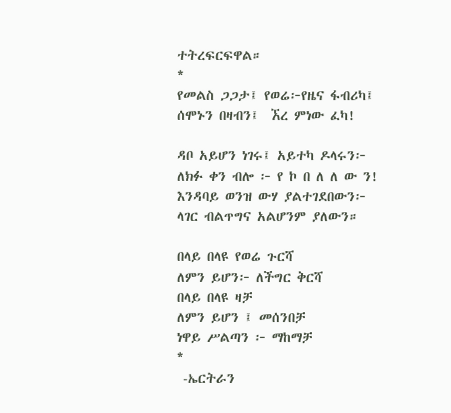ተትረፍርፍዋል።
*
የመልስ ጋጋታ፤ የወሬ፦የዜና ፋብሪካ፤
ሰሞኑን በዛብን፤  ኧረ ምነው ፈካ!

ዳቦ አይሆን ነገሩ፤ አይተካ ዶላሩን፦
ለክፉ ቀን ብሎ ፦ የ ኮ በ ለ ለ ው ን!
እንዳባይ ወንዝ ውሃ ያልተገደበውን፦
ላገር ብልጥግና አልሆንም ያለውን።

በላይ በላዩ የወሬ ጉርሻ
ለምን ይሆን፦ ለችግር ቅርሻ
በላይ በላዩ ዛቻ
ለምን ይሆን ፤ መሰንበቻ
ነዋይ ሥልጣን ፦ ማከማቻ
*
 -ኤርትራን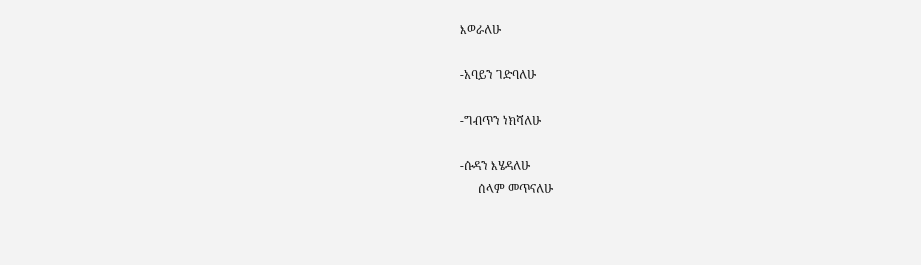እወራለሁ

-አባይን ገድባለሁ

-ግብጥን ነክሻለሁ

-ሱዳን እሄዳለሁ
      ሰላም መጥናለሁ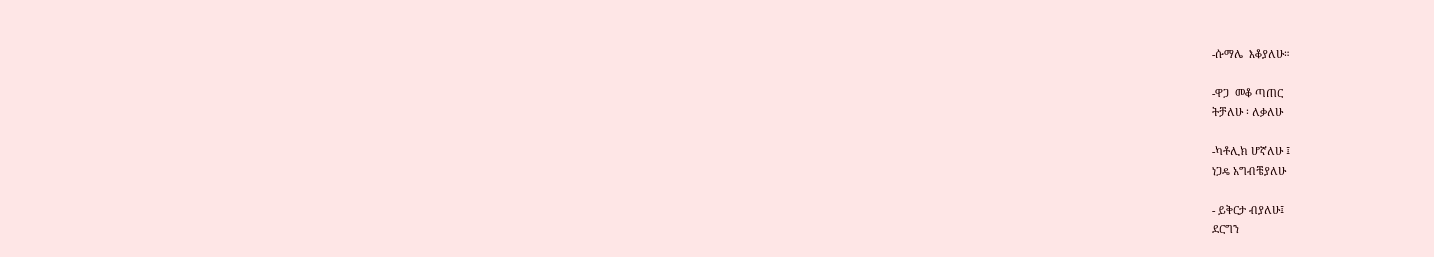-ሱማሌ  እቆያለሁ።

-ዋጋ  መቆ ጣጠር
ትቻለሁ ፡ ለቃለሁ

-ካቶሊክ ሆኛለሁ ፤
ነጋዴ አግብቼያለሁ

- ይቅርታ ብያለሁ፤
ደርግን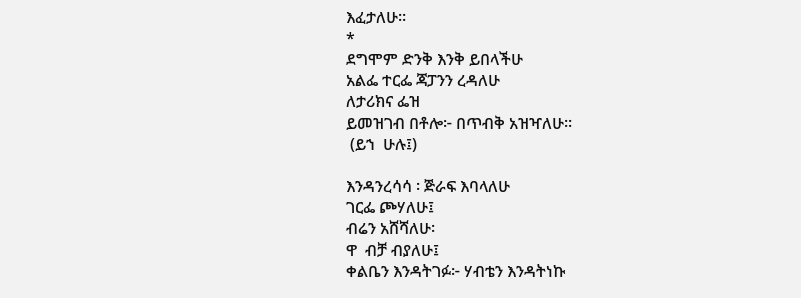እፈታለሁ።
*
ደግሞም ድንቅ እንቅ ይበላችሁ
አልፌ ተርፌ ጃፓንን ረዳለሁ
ለታሪክና ፌዝ
ይመዝገብ በቶሎ፦ በጥብቅ አዝዣለሁ።
 (ይኀ  ሁሉ፤)

እንዳንረሳሳ ፡ ጅራፍ እባላለሁ
ገርፌ ጮሃለሁ፤
ብሬን አሸሻለሁ፡
ዋ  ብቻ ብያለሁ፤
ቀልቤን እንዳትገፉ፦ ሃብቴን እንዳትነኩ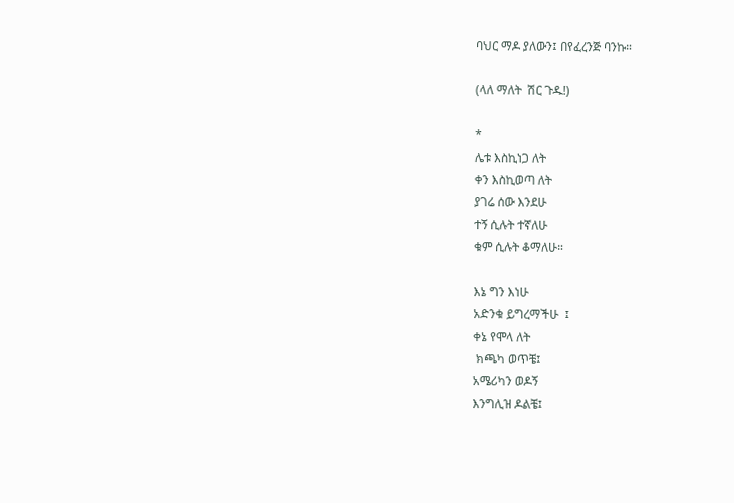ባህር ማዶ ያለውን፤ በየፈረንጅ ባንኩ።

(ላለ ማለት  ሽር ጉዱ!)

*
ሌቱ እስኪነጋ ለት
ቀን እስኪወጣ ለት
ያገሬ ሰው እንደሁ
ተኝ ሲሉት ተኛለሁ
ቁም ሲሉት ቆማለሁ።

እኔ ግን እነሁ
አድንቁ ይግረማችሁ  ፤
ቀኔ የሞላ ለት
 ክጫካ ወጥቼ፤
አሜሪካን ወዶኝ
እንግሊዝ ዶልቼ፤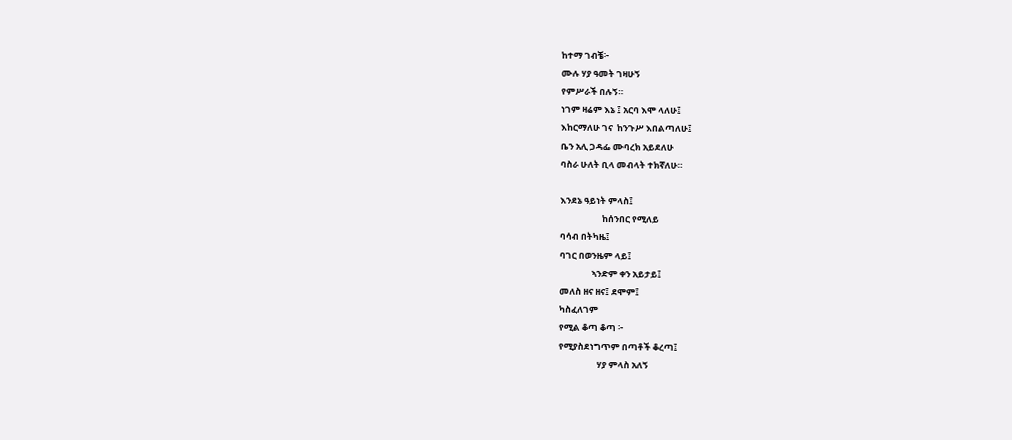ከተማ ገብቼ፦
ሙሉ ሃያ ዓመት ገዛሁኝ
የምሥራች በሉኝ።
ነገም ዛሬም እኔ ፤ አርባ እሞ ላለሁ፤
እከርማለሁ ገና  ከንጉሥ እበልጣለሁ፤
ቤን አሊ ጋዳፌ ሙባረክ አይደለሁ
ባስራ ሁለት ቢላ መብላት ተክኛለሁ።

እንደኔ ዓይነት ምላስ፤
                     ከሰንበር የሚለይ
ባሳብ በትካዜ፤
ባገር በወንዜም ላይ፤
                ኣንድም ቀን አይታይ፤
መለስ ዘና ዘና፤ ደሞም፤
ካስፈለገም
የሚል ቆጣ ቆጣ ፦
የሚያስደነግጥም በጣቶች ቆረጣ፤
                   ሃያ ምላስ አለኝ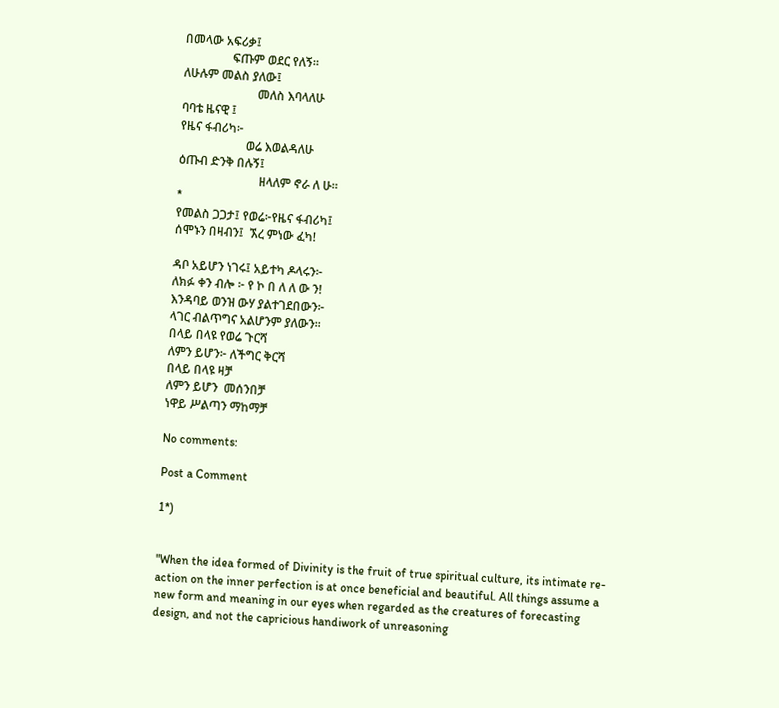በመላው አፍሪቃ፤
                ፍጡም ወደር የለኝ።
ለሁሉም መልስ ያለው፤
                         መለስ እባላለሁ
ባባቴ ዜናዊ ፤
የዜና ፋብሪካ፦
                      ወሬ እወልዳለሁ
ዕጡብ ድንቅ በሉኝ፤
                           ዘላለም ኖራ ለ ሁ።
*
የመልስ ጋጋታ፤ የወሬ፦የዜና ፋብሪካ፤
ሰሞኑን በዛብን፤  ኧረ ምነው ፈካ!

ዳቦ አይሆን ነገሩ፤ አይተካ ዶላሩን፦
ለክፉ ቀን ብሎ ፦ የ ኮ በ ለ ለ ው ን!
እንዳባይ ወንዝ ውሃ ያልተገደበውን፦
ላገር ብልጥግና አልሆንም ያለውን።
በላይ በላዩ የወሬ ጉርሻ
ለምን ይሆን፦ ለችግር ቅርሻ
በላይ በላዩ ዛቻ
ለምን ይሆን  መሰንበቻ
ነዋይ ሥልጣን ማከማቻ

No comments:

Post a Comment

1*)


"When the idea formed of Divinity is the fruit of true spiritual culture, its intimate re-action on the inner perfection is at once beneficial and beautiful. All things assume a new form and meaning in our eyes when regarded as the creatures of forecasting design, and not the capricious handiwork of unreasoning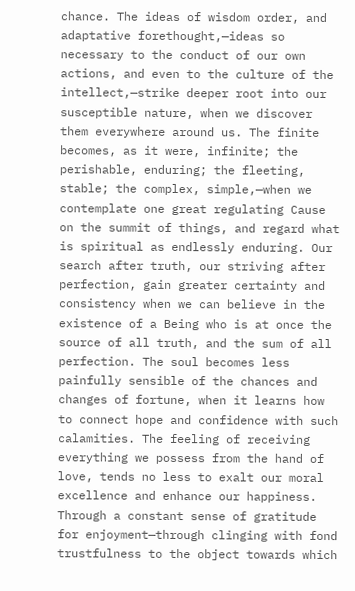chance. The ideas of wisdom order, and adaptative forethought,—ideas so necessary to the conduct of our own actions, and even to the culture of the intellect,—strike deeper root into our susceptible nature, when we discover them everywhere around us. The finite becomes, as it were, infinite; the perishable, enduring; the fleeting, stable; the complex, simple,—when we contemplate one great regulating Cause on the summit of things, and regard what is spiritual as endlessly enduring. Our search after truth, our striving after perfection, gain greater certainty and consistency when we can believe in the existence of a Being who is at once the source of all truth, and the sum of all perfection. The soul becomes less painfully sensible of the chances and changes of fortune, when it learns how to connect hope and confidence with such calamities. The feeling of receiving everything we possess from the hand of love, tends no less to exalt our moral excellence and enhance our happiness. Through a constant sense of gratitude for enjoyment—through clinging with fond trustfulness to the object towards which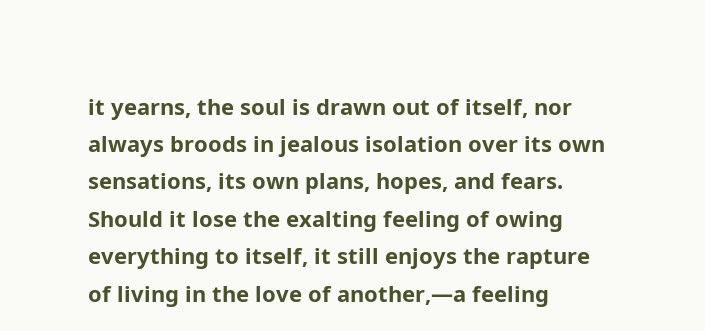it yearns, the soul is drawn out of itself, nor always broods in jealous isolation over its own sensations, its own plans, hopes, and fears. Should it lose the exalting feeling of owing everything to itself, it still enjoys the rapture of living in the love of another,—a feeling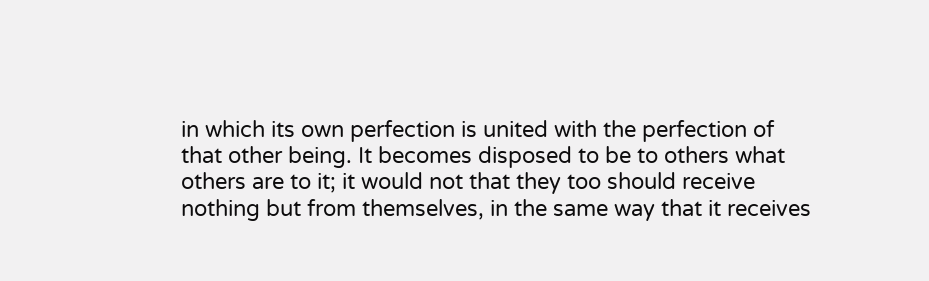in which its own perfection is united with the perfection of that other being. It becomes disposed to be to others what others are to it; it would not that they too should receive nothing but from themselves, in the same way that it receives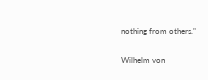nothing from others."

Wilhelm von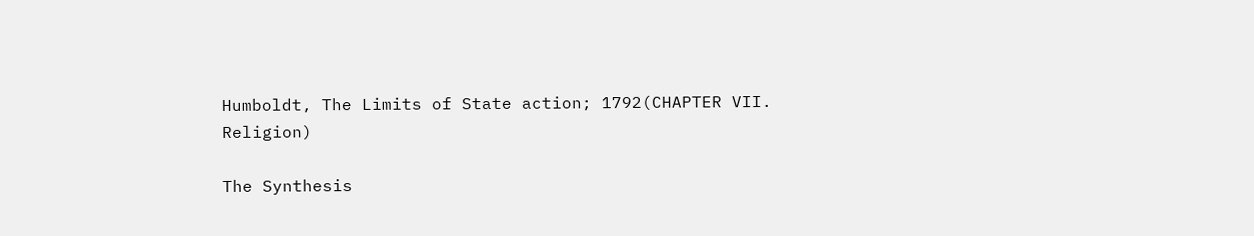Humboldt, The Limits of State action; 1792(CHAPTER VII.
Religion)

The Synthesis